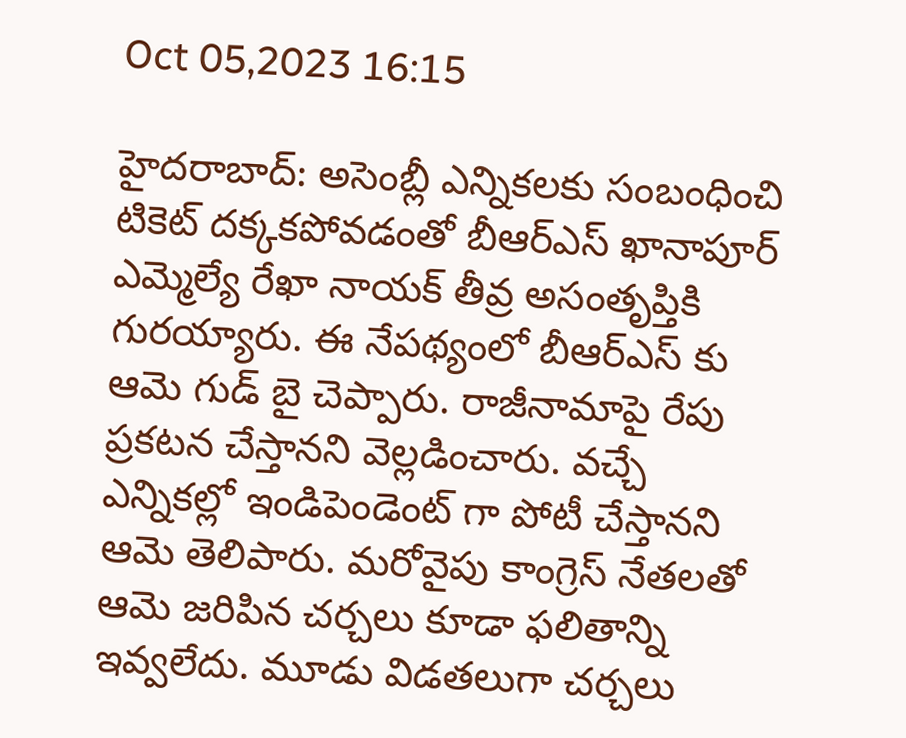Oct 05,2023 16:15

హైదరాబాద్‌: అసెంబ్లీ ఎన్నికలకు సంబంధించి టికెట్‌ దక్కకపోవడంతో బీఆర్‌ఎస్‌ ఖానాపూర్‌ ఎమ్మెల్యే రేఖా నాయక్‌ తీవ్ర అసంతృప్తికి గురయ్యారు. ఈ నేపథ్యంలో బీఆర్‌ఎస్‌ కు ఆమె గుడ్‌ బై చెప్పారు. రాజీనామాపై రేపు ప్రకటన చేస్తానని వెల్లడించారు. వచ్చే ఎన్నికల్లో ఇండిపెండెంట్‌ గా పోటీ చేస్తానని ఆమె తెలిపారు. మరోవైపు కాంగ్రెస్‌ నేతలతో ఆమె జరిపిన చర్చలు కూడా ఫలితాన్ని ఇవ్వలేదు. మూడు విడతలుగా చర్చలు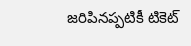జరిపినప్పటికీ టికెట్‌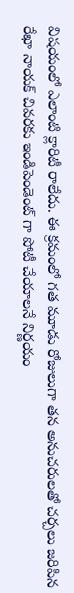విషయంలో ఎలాంటి క్లారిటీ రాలేదు. ఈ క్రమంలో గత మూడు రోజులుగా తన అనుచరులతో చర్చలు జరిపిన రేఖా నాయక్‌ చివరకు ఇండిపెండెంట్‌ గా పోటీ చేయాలనే నిర్ణయం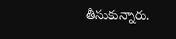తీసుకున్నారు.